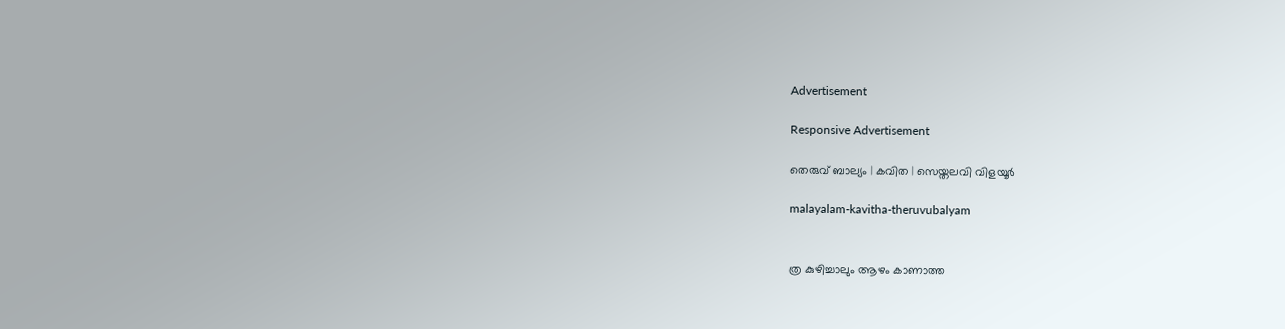Advertisement

Responsive Advertisement

തെരുവ് ബാല്യം | കവിത | സെയ്തലവി വിളയൂര്‍

malayalam-kavitha-theruvubalyam


ത്ര കുഴിച്ചാലും ആഴം കാണാത്ത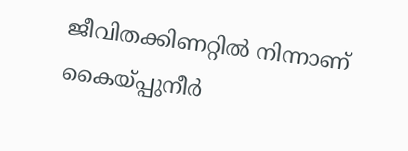ജീവിതക്കിണറ്റില്‍ നിന്നാണ്
കൈയ്പ്പുനീര്‍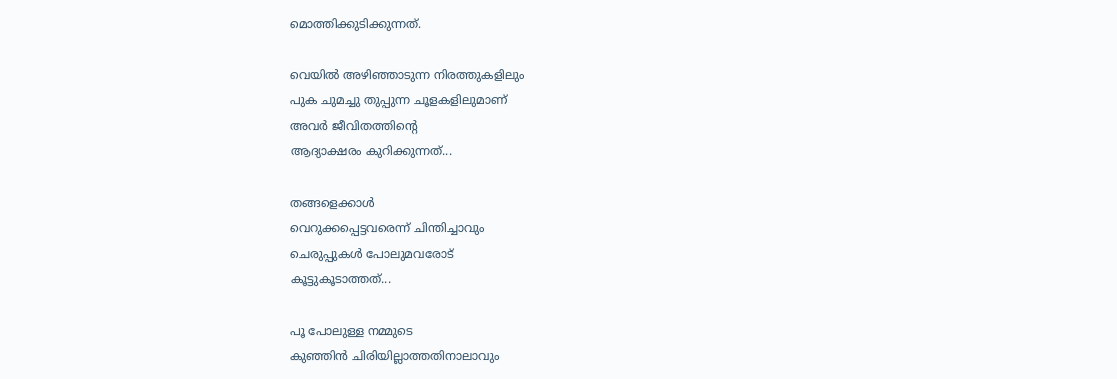മൊത്തിക്കുടിക്കുന്നത്.

വെയില്‍ അഴിഞ്ഞാടുന്ന നിരത്തുകളിലും
പുക ചുമച്ചു തുപ്പുന്ന ചൂളകളിലുമാണ്
അവര്‍ ജീവിതത്തിന്റെ
ആദ്യാക്ഷരം കുറിക്കുന്നത്...

തങ്ങളെക്കാള്‍
വെറുക്കപ്പെട്ടവരെന്ന് ചിന്തിച്ചാവും
ചെരുപ്പുകള്‍ പോലുമവരോട്
കൂട്ടുകൂടാത്തത്...

പൂ പോലുള്ള നമ്മുടെ
കുഞ്ഞിന്‍ ചിരിയില്ലാത്തതിനാലാവും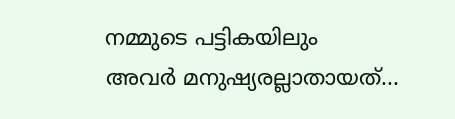നമ്മുടെ പട്ടികയിലും
അവര്‍ മനുഷ്യരല്ലാതായത്...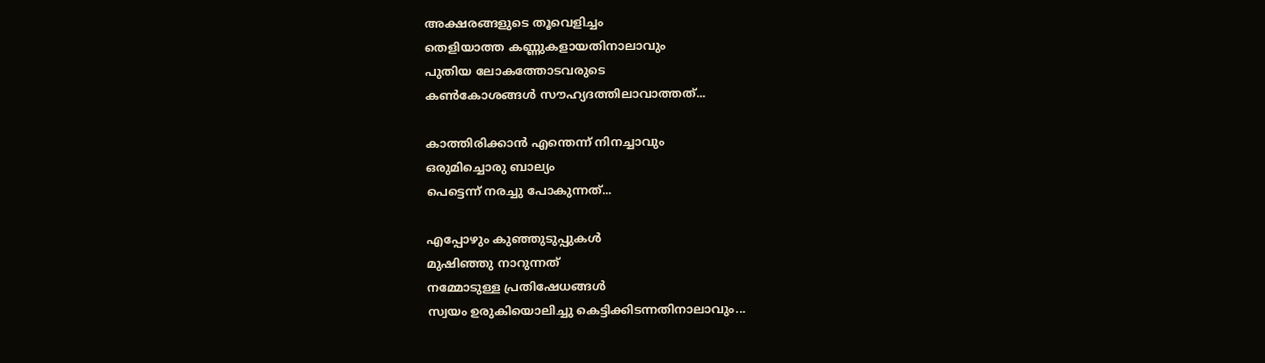അക്ഷരങ്ങളുടെ തൂവെളിച്ചം
തെളിയാത്ത കണ്ണുകളായതിനാലാവും
പുതിയ ലോകത്തോടവരുടെ
കണ്‍കോശങ്ങള്‍ സൗഹ്യദത്തിലാവാത്തത്...

കാത്തിരിക്കാന്‍ എന്തെന്ന് നിനച്ചാവും
ഒരുമിച്ചൊരു ബാല്യം
പെട്ടെന്ന് നരച്ചു പോകുന്നത്...

എപ്പോഴും കുഞ്ഞുടുപ്പുകള്‍
മുഷിഞ്ഞു നാറുന്നത്
നമ്മോടുള്ള പ്രതിഷേധങ്ങള്‍
സ്വയം ഉരുകിയൊലിച്ചു കെട്ടിക്കിടന്നതിനാലാവും...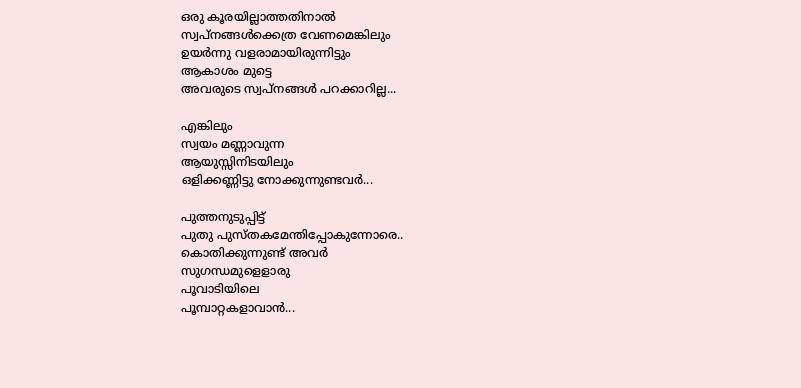ഒരു കൂരയില്ലാത്തതിനാല്‍
സ്വപ്നങ്ങള്‍ക്കെത്ര വേണമെങ്കിലും
ഉയര്‍ന്നു വളരാമായിരുന്നിട്ടും
ആകാശം മുട്ടെ
അവരുടെ സ്വപ്നങ്ങള്‍ പറക്കാറില്ല...

എങ്കിലും
സ്വയം മണ്ണാവുന്ന
ആയുസ്സിനിടയിലും
ഒളിക്കണ്ണിട്ടു നോക്കുന്നുണ്ടവര്‍...

പുത്തനുടുപ്പിട്ട്
പുതു പുസ്തകമേന്തിപ്പോകുന്നോരെ..
കൊതിക്കുന്നുണ്ട് അവര്‍
സുഗന്ധമുളെളാരു
പൂവാടിയിലെ
പൂമ്പാറ്റകളാവാന്‍...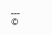---
©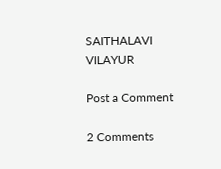SAITHALAVI VILAYUR

Post a Comment

2 Comments